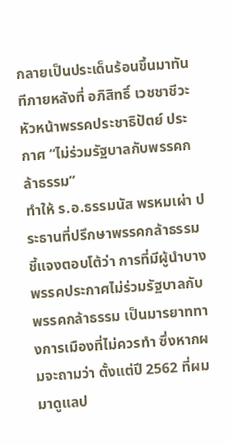กลายเป็นประเด็นร้อนขึ้นมาทันทีภายหลังที่ อภิสิทธิ์ เวชชาชีวะ หัวหน้าพรรคประชาธิปัตย์ ประกาศ “ไม่ร่วมรัฐบาลกับพรรคกล้าธรรม”
ทำให้ ร.อ.ธรรมนัส พรหมเผ่า ประธานที่ปรึกษาพรรคกล้าธรรม ชี้แจงตอบโต้ว่า การที่มีผู้นำบางพรรคประกาศไม่ร่วมรัฐบาลกับพรรคกล้าธรรม เป็นมารยาททางการเมืองที่ไม่ควรทำ ซึ่งหากผมจะถามว่า ตั้งแต่ปี 2562 ที่ผมมาดูแลป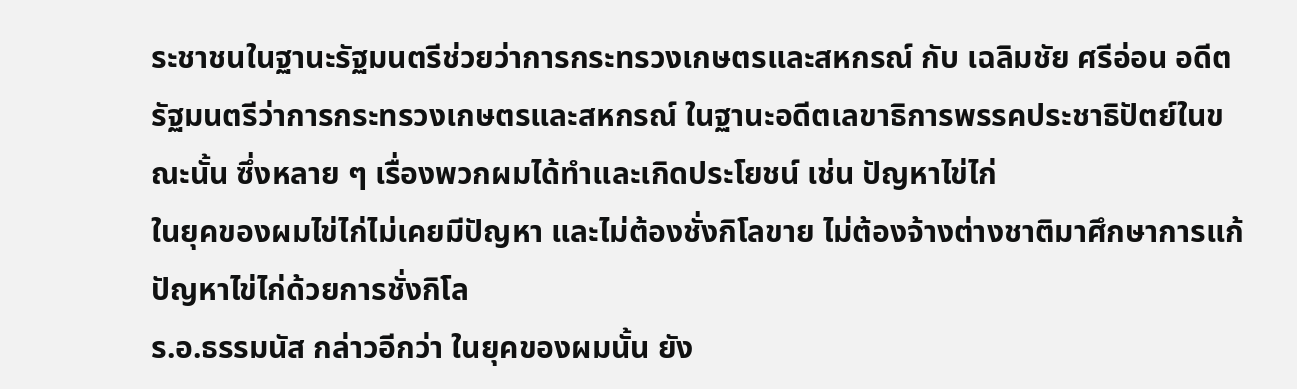ระชาชนในฐานะรัฐมนตรีช่วยว่าการกระทรวงเกษตรและสหกรณ์ กับ เฉลิมชัย ศรีอ่อน อดีตรัฐมนตรีว่าการกระทรวงเกษตรและสหกรณ์ ในฐานะอดีตเลขาธิการพรรคประชาธิปัตย์ในขณะนั้น ซึ่งหลาย ๆ เรื่องพวกผมได้ทำและเกิดประโยชน์ เช่น ปัญหาไข่ไก่
ในยุคของผมไข่ไก่ไม่เคยมีปัญหา และไม่ต้องชั่งกิโลขาย ไม่ต้องจ้างต่างชาติมาศึกษาการแก้ปัญหาไข่ไก่ด้วยการชั่งกิโล
ร.อ.ธรรมนัส กล่าวอีกว่า ในยุคของผมนั้น ยัง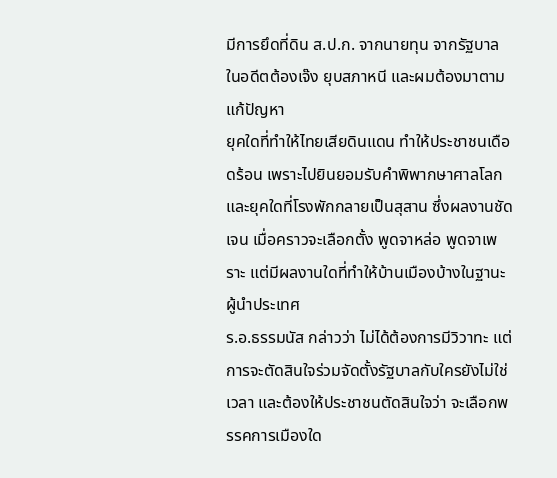มีการยึดที่ดิน ส.ป.ก. จากนายทุน จากรัฐบาลในอดีตต้องเจ๊ง ยุบสภาหนี และผมต้องมาตามแก้ปัญหา
ยุคใดที่ทำให้ไทยเสียดินแดน ทำให้ประชาชนเดือดร้อน เพราะไปยินยอมรับคำพิพากษาศาลโลก และยุคใดที่โรงพักกลายเป็นสุสาน ซึ่งผลงานชัดเจน เมื่อคราวจะเลือกตั้ง พูดจาหล่อ พูดจาเพราะ แต่มีผลงานใดที่ทำให้บ้านเมืองบ้างในฐานะผู้นำประเทศ
ร.อ.ธรรมนัส กล่าวว่า ไม่ได้ต้องการมีวิวาทะ แต่การจะตัดสินใจร่วมจัดตั้งรัฐบาลกับใครยังไม่ใช่เวลา และต้องให้ประชาชนตัดสินใจว่า จะเลือกพรรคการเมืองใด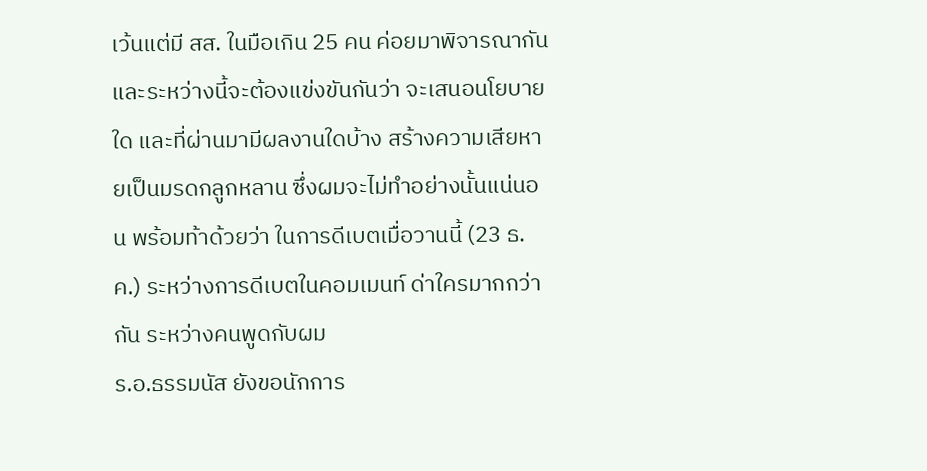เว้นแต่มี สส. ในมือเกิน 25 คน ค่อยมาพิจารณากัน และระหว่างนี้จะต้องแข่งขันกันว่า จะเสนอนโยบายใด และที่ผ่านมามีผลงานใดบ้าง สร้างความเสียหายเป็นมรดกลูกหลาน ซึ่งผมจะไม่ทำอย่างนั้นแน่นอน พร้อมท้าด้วยว่า ในการดีเบตเมื่อวานนี้ (23 ธ.ค.) ระหว่างการดีเบตในคอมเมนท์ ด่าใครมากกว่ากัน ระหว่างคนพูดกับผม
ร.อ.ธรรมนัส ยังขอนักการ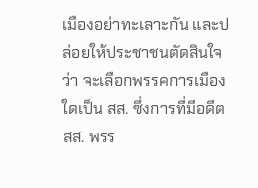เมืองอย่าทะเลาะกัน และปล่อยให้ประชาชนตัดสินใจว่า จะเลือกพรรคการเมืองใดเป็น สส. ซึ่งการที่มีอดีต สส. พรร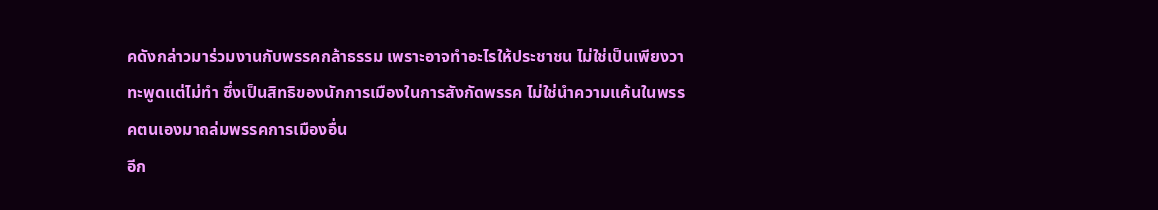คดังกล่าวมาร่วมงานกับพรรคกล้าธรรม เพราะอาจทำอะไรให้ประชาชน ไม่ใช่เป็นเพียงวาทะพูดแต่ไม่ทำ ซึ่งเป็นสิทธิของนักการเมืองในการสังกัดพรรค ไม่ใช่นำความแค้นในพรรคตนเองมาถล่มพรรคการเมืองอื่น
อีก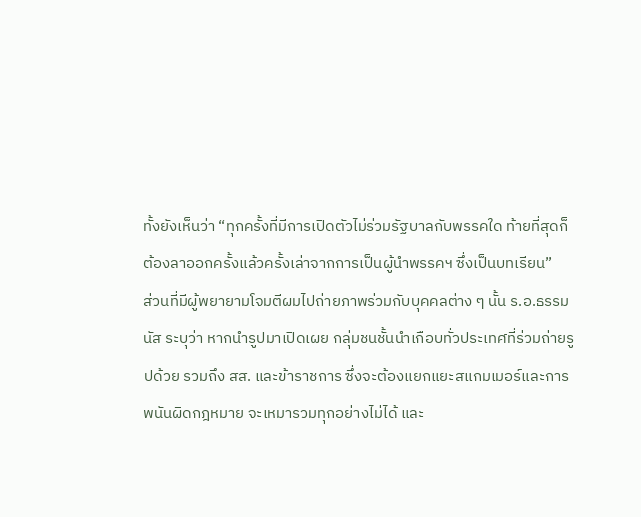ทั้งยังเห็นว่า “ทุกครั้งที่มีการเปิดตัวไม่ร่วมรัฐบาลกับพรรคใด ท้ายที่สุดก็ต้องลาออกครั้งแล้วครั้งเล่าจากการเป็นผู้นำพรรคฯ ซึ่งเป็นบทเรียน”
ส่วนที่มีผู้พยายามโจมตีผมไปถ่ายภาพร่วมกับบุคคลต่าง ๆ นั้น ร.อ.ธรรมนัส ระบุว่า หากนำรูปมาเปิดเผย กลุ่มชนชั้นนำเกือบทั่วประเทศที่ร่วมถ่ายรูปด้วย รวมถึง สส. และข้าราชการ ซึ่งจะต้องแยกแยะสแกมเมอร์และการพนันผิดกฎหมาย จะเหมารวมทุกอย่างไม่ได้ และ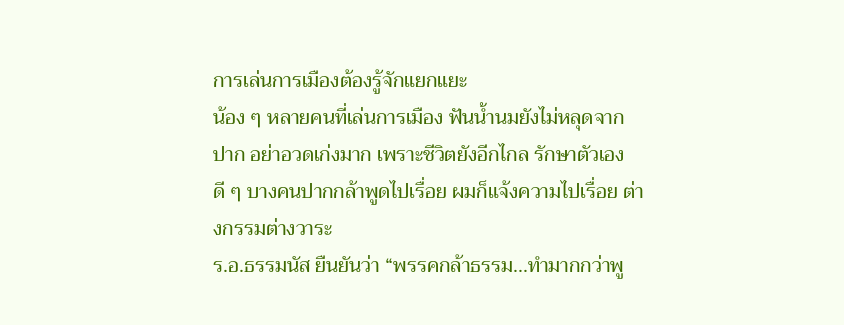การเล่นการเมืองต้องรู้จักแยกแยะ
น้อง ๆ หลายคนที่เล่นการเมือง ฟันน้ำนมยังไม่หลุดจากปาก อย่าอวดเก่งมาก เพราะชีวิตยังอีกไกล รักษาตัวเองดี ๆ บางคนปากกล้าพูดไปเรื่อย ผมก็แจ้งความไปเรื่อย ต่างกรรมต่างวาระ
ร.อ.ธรรมนัส ยืนยันว่า “พรรคกล้าธรรม...ทำมากกว่าพู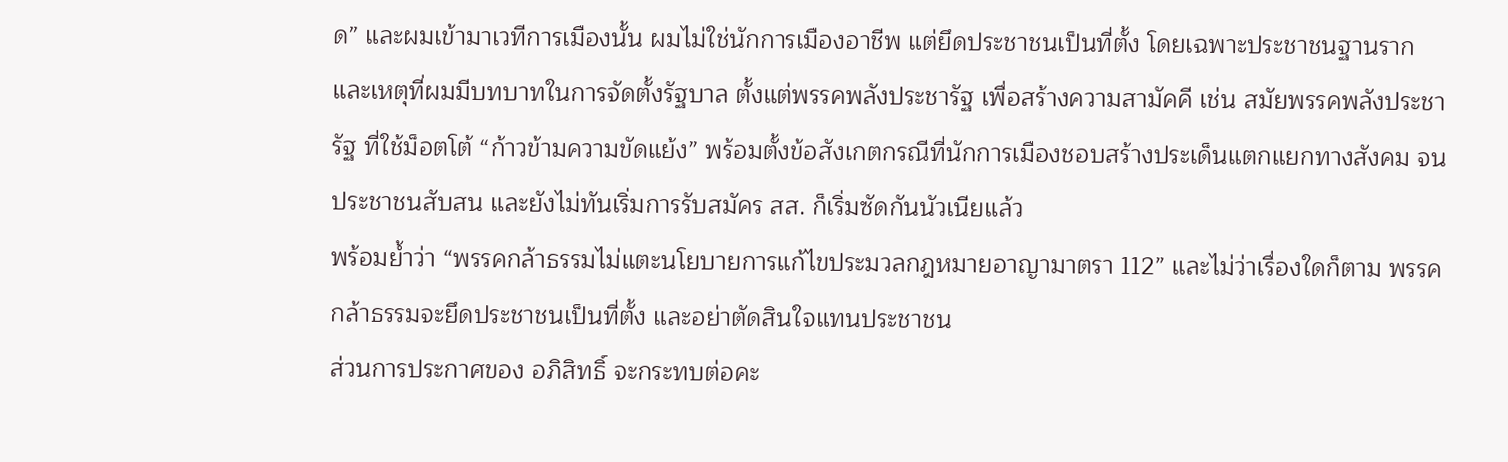ด” และผมเข้ามาเวทีการเมืองนั้น ผมไม่ใช่นักการเมืองอาชีพ แต่ยึดประชาชนเป็นที่ตั้ง โดยเฉพาะประชาชนฐานราก และเหตุที่ผมมีบทบาทในการจัดตั้งรัฐบาล ตั้งแต่พรรคพลังประชารัฐ เพื่อสร้างความสามัคคี เช่น สมัยพรรคพลังประชารัฐ ที่ใช้ม็อตโต้ “ก้าวข้ามความขัดแย้ง” พร้อมตั้งข้อสังเกตกรณีที่นักการเมืองชอบสร้างประเด็นแตกแยกทางสังคม จนประชาชนสับสน และยังไม่ทันเริ่มการรับสมัคร สส. ก็เริ่มซัดกันนัวเนียแล้ว
พร้อมย้ำว่า “พรรคกล้าธรรมไม่แตะนโยบายการแก้ไขประมวลกฎหมายอาญามาตรา 112” และไม่ว่าเรื่องใดก็ตาม พรรคกล้าธรรมจะยึดประชาชนเป็นที่ตั้ง และอย่าตัดสินใจแทนประชาชน
ส่วนการประกาศของ อภิสิทธิ์ จะกระทบต่อคะ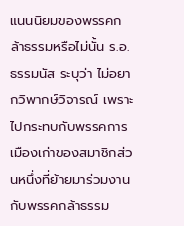แนนนิยมของพรรคกล้าธรรมหรือไม่นั้น ร.อ.ธรรมนัส ระบุว่า ไม่อยากวิพากษ์วิจารณ์ เพราะไปกระทบกับพรรคการเมืองเก่าของสมาชิกส่วนหนึ่งที่ย้ายมาร่วมงานกับพรรคกล้าธรรม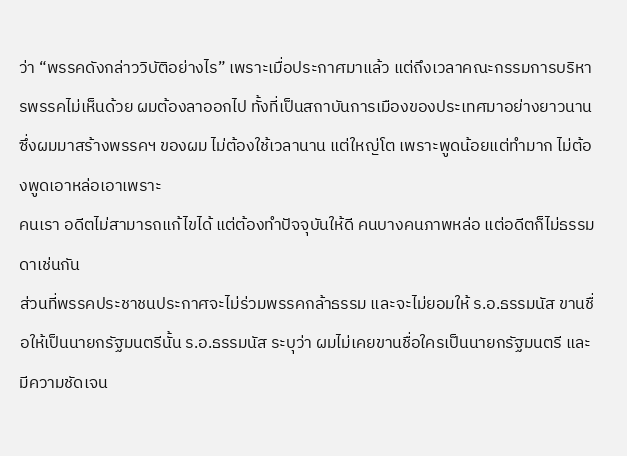ว่า “พรรคดังกล่าววิบัติอย่างไร” เพราะเมื่อประกาศมาแล้ว แต่ถึงเวลาคณะกรรมการบริหารพรรคไม่เห็นด้วย ผมต้องลาออกไป ทั้งที่เป็นสถาบันการเมืองของประเทศมาอย่างยาวนาน ซึ่งผมมาสร้างพรรคฯ ของผม ไม่ต้องใช้เวลานาน แต่ใหญ่โต เพราะพูดน้อยแต่ทำมาก ไม่ต้องพูดเอาหล่อเอาเพราะ
คนเรา อดีตไม่สามารถแก้ไขได้ แต่ต้องทำปัจจุบันให้ดี คนบางคนภาพหล่อ แต่อดีตก็ไม่ธรรมดาเช่นกัน
ส่วนที่พรรคประชาชนประกาศจะไม่ร่วมพรรคกล้าธรรม และจะไม่ยอมให้ ร.อ.ธรรมนัส ขานชื่อให้เป็นนายกรัฐมนตรีนั้น ร.อ.ธรรมนัส ระบุว่า ผมไม่เคยขานชื่อใครเป็นนายกรัฐมนตรี และมีความชัดเจน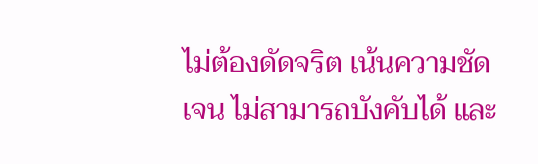ไม่ต้องดัดจริต เน้นความชัดเจน ไม่สามารถบังคับได้ และ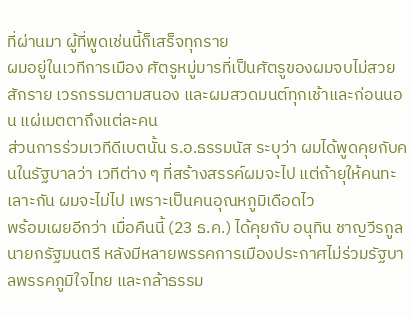ที่ผ่านมา ผู้ที่พูดเช่นนี้ก็เสร็จทุกราย
ผมอยู่ในเวทีการเมือง ศัตรูหมู่มารที่เป็นศัตรูของผมจบไม่สวยสักราย เวรกรรมตามสนอง และผมสวดมนต์ทุกเช้าและก่อนนอน แผ่เมตตาถึงแต่ละคน
ส่วนการร่วมเวทีดีเบตนั้น ร.อ.ธรรมนัส ระบุว่า ผมได้พูดคุยกับคนในรัฐบาลว่า เวทีต่าง ๆ ที่สร้างสรรค์ผมจะไป แต่ถ้ายุให้คนทะเลาะกัน ผมจะไม่ไป เพราะเป็นคนอุณหภูมิเดือดไว
พร้อมเผยอีกว่า เมื่อคืนนี้ (23 ธ.ค.) ได้คุยกับ อนุทิน ชาญวีรกูล นายกรัฐมนตรี หลังมีหลายพรรคการเมืองประกาศไม่ร่วมรัฐบาลพรรคภูมิใจไทย และกล้าธรรม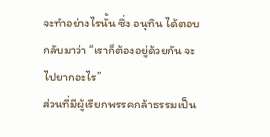จะทำอย่างไรนั้น ซึ่ง อนุทิน ได้ตอบกลับมาว่า “เราก็ต้องอยู่ด้วยกัน จะไปยากอะไร”
ส่วนที่มีผู้เรียกพรรคกล้าธรรมเป็น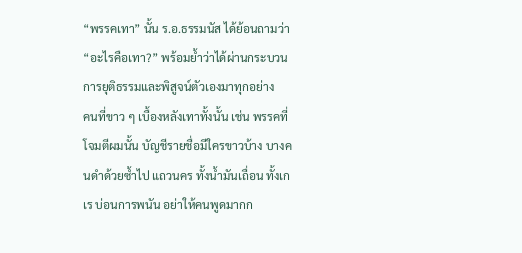“พรรคเทา” นั้น ร.อ.ธรรมนัส ได้ย้อนถามว่า “อะไรคือเทา?” พร้อมย้ำว่าได้ผ่านกระบวนการยุติธรรมและพิสูจน์ตัวเองมาทุกอย่าง
คนที่ขาว ๆ เบื้องหลังเทาทั้งนั้น เช่น พรรคที่โจมตีผมนั้น บัญชีรายชื่อมีใครขาวบ้าง บางคนดำด้วยซ้ำไป แถวนคร ทั้งน้ำมันเถื่อน ทั้งเกเร บ่อนการพนัน อย่าให้คนพูดมากก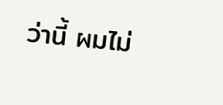ว่านี้ ผมไม่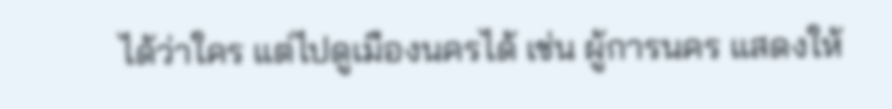ได้ว่าใคร แต่ไปดูเมืองนครได้ เช่น ผู้การนคร แสดงให้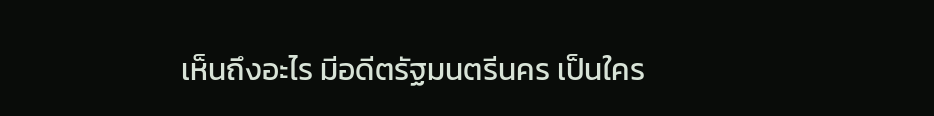เห็นถึงอะไร มีอดีตรัฐมนตรีนคร เป็นใคร